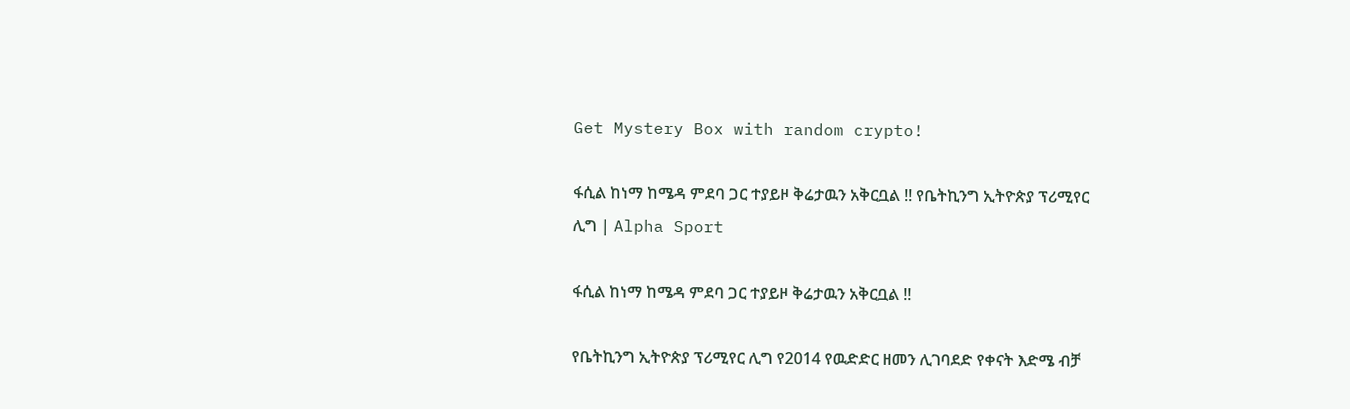Get Mystery Box with random crypto!

ፋሲል ከነማ ከሜዳ ምደባ ጋር ተያይዞ ቅሬታዉን አቅርቧል !! የቤትኪንግ ኢትዮጵያ ፕሪሚየር ሊግ | Alpha Sport

ፋሲል ከነማ ከሜዳ ምደባ ጋር ተያይዞ ቅሬታዉን አቅርቧል !!

የቤትኪንግ ኢትዮጵያ ፕሪሚየር ሊግ የ2014 የዉድድር ዘመን ሊገባደድ የቀናት እድሜ ብቻ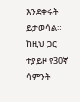እንደቀሩት ይታወሳል። ከዚህ ጋር ተያይዞ የ30ኛ ሳምንት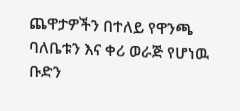ጨዋታዎችን በተለይ የዋንጫ ባለቤቱን እና ቀሪ ወራጅ የሆነዉ ቡድን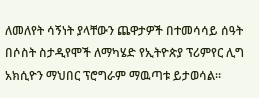ለመለየት ሳኝነት ያላቸውን ጨዋታዎች በተመሳሳይ ሰዓት በሶስት ስታዲየሞች ለማካሄድ የኢትዮጵያ ፕሪምየር ሊግ አክሲዮን ማህበር ፕሮግራም ማዉጣቱ ይታወሳል።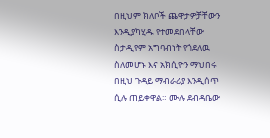በዚህም ክለቦች ጨዋታዎቻቸውን እንዲያካሂዱ የተመደበላቸው ስታዲየም አግባብነት የጎደለዉ ስለመሆኑ እና አክሲዮን ማህበሩ በዚህ ጉዳይ ማብራሪያ እንዲሰጥ ሲሉ ጠይቀዋል። ሙሉ ደብዳቤው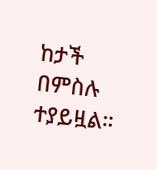ከታች በምስሉ ተያይዟል።